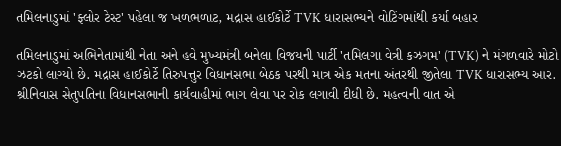તમિલનાડુમાં 'ફ્લોર ટેસ્ટ' પહેલા જ ખળભળાટ, મદ્રાસ હાઈકોર્ટે TVK ધારાસભ્યને વોટિંગમાંથી કર્યા બહાર

તમિલનાડુમાં અભિનેતામાંથી નેતા અને હવે મુખ્યમંત્રી બનેલા વિજયની પાર્ટી 'તમિલગા વેત્રી કઝગમ' (TVK) ને મંગળવારે મોટો ઝટકો લાગ્યો છે. મદ્રાસ હાઈકોર્ટે તિરુપત્તુર વિધાનસભા બેઠક પરથી માત્ર એક મતના અંતરથી જીતેલા TVK ધારાસભ્ય આર. શ્રીનિવાસ સેતુપતિના વિધાનસભાની કાર્યવાહીમાં ભાગ લેવા પર રોક લગાવી દીધી છે. મહત્વની વાત એ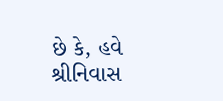છે કે, હવે શ્રીનિવાસ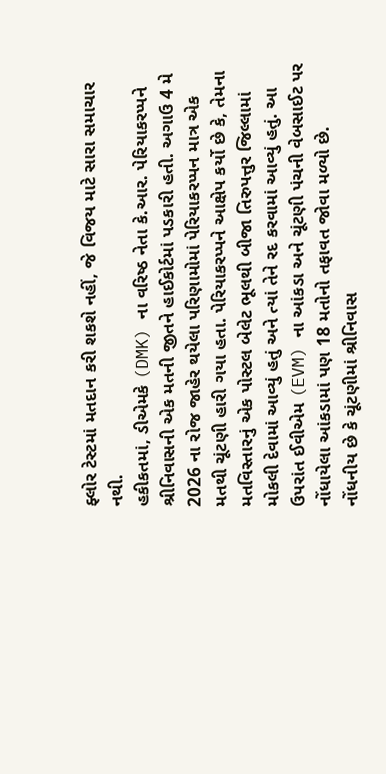ફ્લોર ટેસ્ટમાં મતદાન કરી શકશે નહીં, જે વિજય માટે સારા સમાચાર નથી.
હકીકતમાં, ડીએમકે (DMK) ના વરિષ્ઠ નેતા કે.આર. પેરિયાકરપ્પને શ્રીનિવાસની એક મતની જીતને હાઈકોર્ટમાં પડકારી હતી. અગાઉ 4 મે 2026 ના રોજ જાહેર થયેલા પરિણામોમાં પેરિયાકરપ્પન માત્ર એક મતથી ચૂંટણી હારી ગયા હતા. પેરિયાકરપ્પને આક્ષેપ કર્યો છે કે, તેમના મતવિસ્તારનું એક પોસ્ટલ બેલેટ ભૂલથી બીજા તિરુપત્તુર જિલ્લામાં મોકલી દેવામાં આવ્યું હતું અને ત્યાં તેને રદ કરવામાં આવ્યું હતું. આ ઉપરાંત ઈવીએમ (EVM) ના આંકડા અને ચૂંટણી પંચની વેબસાઈટ પર નોંધાયેલા આંકડામાં પણ 18 મતોનો તફાવત જોવા મળ્યો છે.
નોંધનીય છે કે ચૂંટણીમાં શ્રીનિવાસ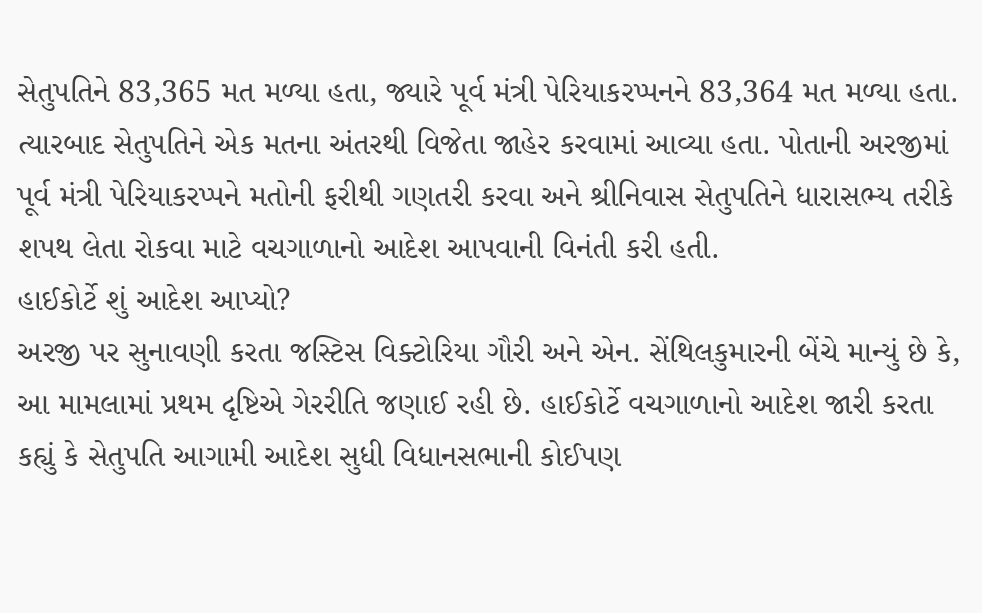સેતુપતિને 83,365 મત મળ્યા હતા, જ્યારે પૂર્વ મંત્રી પેરિયાકરપ્પનને 83,364 મત મળ્યા હતા. ત્યારબાદ સેતુપતિને એક મતના અંતરથી વિજેતા જાહેર કરવામાં આવ્યા હતા. પોતાની અરજીમાં પૂર્વ મંત્રી પેરિયાકરપ્પને મતોની ફરીથી ગણતરી કરવા અને શ્રીનિવાસ સેતુપતિને ધારાસભ્ય તરીકે શપથ લેતા રોકવા માટે વચગાળાનો આદેશ આપવાની વિનંતી કરી હતી.
હાઈકોર્ટે શું આદેશ આપ્યો?
અરજી પર સુનાવણી કરતા જસ્ટિસ વિક્ટોરિયા ગૌરી અને એન. સેંથિલકુમારની બેંચે માન્યું છે કે, આ મામલામાં પ્રથમ દૃષ્ટિએ ગેરરીતિ જણાઈ રહી છે. હાઈકોર્ટે વચગાળાનો આદેશ જારી કરતા કહ્યું કે સેતુપતિ આગામી આદેશ સુધી વિધાનસભાની કોઈપણ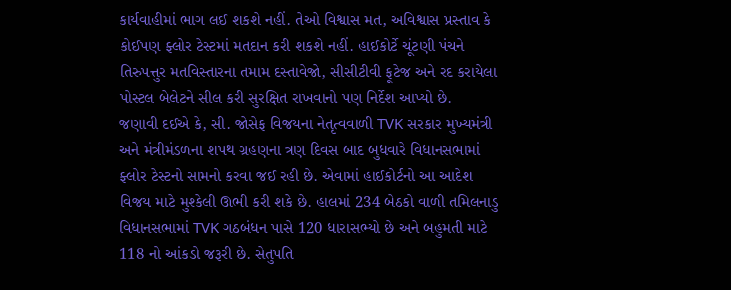કાર્યવાહીમાં ભાગ લઈ શકશે નહીં. તેઓ વિશ્વાસ મત, અવિશ્વાસ પ્રસ્તાવ કે કોઈપણ ફ્લોર ટેસ્ટમાં મતદાન કરી શકશે નહીં. હાઈકોર્ટે ચૂંટણી પંચને તિરુપત્તુર મતવિસ્તારના તમામ દસ્તાવેજો, સીસીટીવી ફૂટેજ અને રદ કરાયેલા પોસ્ટલ બેલેટને સીલ કરી સુરક્ષિત રાખવાનો પણ નિર્દેશ આપ્યો છે.
જણાવી દઈએ કે, સી. જોસેફ વિજયના નેતૃત્વવાળી TVK સરકાર મુખ્યમંત્રી અને મંત્રીમંડળના શપથ ગ્રહણના ત્રણ દિવસ બાદ બુધવારે વિધાનસભામાં ફ્લોર ટેસ્ટનો સામનો કરવા જઈ રહી છે. એવામાં હાઈકોર્ટનો આ આદેશ વિજય માટે મુશ્કેલી ઊભી કરી શકે છે. હાલમાં 234 બેઠકો વાળી તમિલનાડુ વિધાનસભામાં TVK ગઠબંધન પાસે 120 ધારાસભ્યો છે અને બહુમતી માટે 118 નો આંકડો જરૂરી છે. સેતુપતિ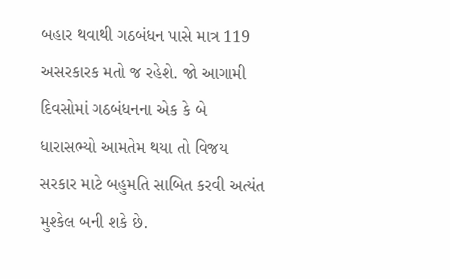બહાર થવાથી ગઠબંધન પાસે માત્ર 119 અસરકારક મતો જ રહેશે. જો આગામી દિવસોમાં ગઠબંધનના એક કે બે ધારાસભ્યો આમતેમ થયા તો વિજય સરકાર માટે બહુમતિ સાબિત કરવી અત્યંત મુશ્કેલ બની શકે છે.